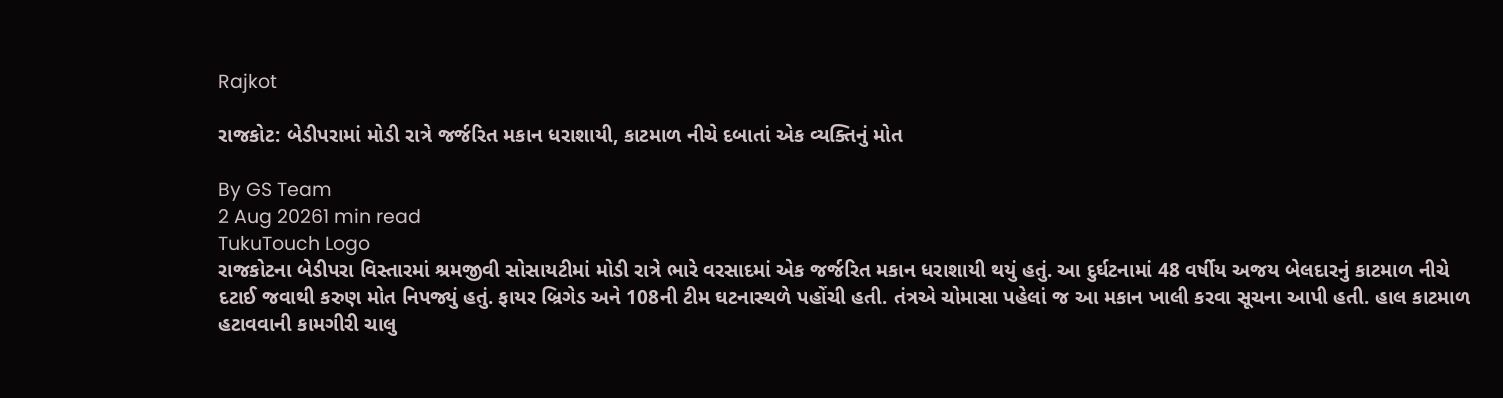Rajkot

રાજકોટ: બેડીપરામાં મોડી રાત્રે જર્જરિત મકાન ધરાશાયી, કાટમાળ નીચે દબાતાં એક વ્યક્તિનું મોત

By GS Team
2 Aug 20261 min read
TukuTouch Logo
રાજકોટના બેડીપરા વિસ્તારમાં શ્રમજીવી સોસાયટીમાં મોડી રાત્રે ભારે વરસાદમાં એક જર્જરિત મકાન ધરાશાયી થયું હતું. આ દુર્ઘટનામાં 48 વર્ષીય અજય બેલદારનું કાટમાળ નીચે દટાઈ જવાથી કરુણ મોત નિપજ્યું હતું. ફાયર બ્રિગેડ અને 108ની ટીમ ઘટનાસ્થળે પહોંચી હતી. તંત્રએ ચોમાસા પહેલાં જ આ મકાન ખાલી કરવા સૂચના આપી હતી. હાલ કાટમાળ હટાવવાની કામગીરી ચાલુ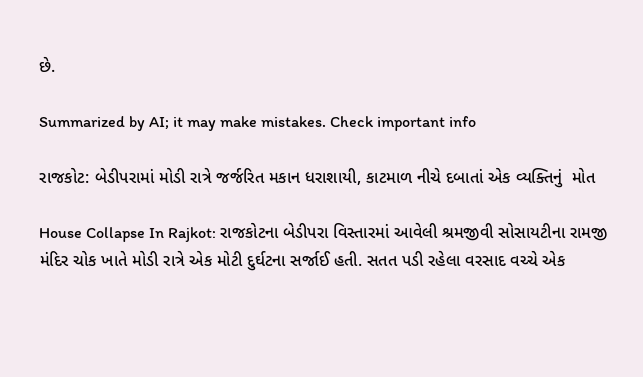છે.

Summarized by AI; it may make mistakes. Check important info

રાજકોટ: બેડીપરામાં મોડી રાત્રે જર્જરિત મકાન ધરાશાયી, કાટમાળ નીચે દબાતાં એક વ્યક્તિનું  મોત

House Collapse In Rajkot: રાજકોટના બેડીપરા વિસ્તારમાં આવેલી શ્રમજીવી સોસાયટીના રામજી મંદિર ચોક ખાતે મોડી રાત્રે એક મોટી દુર્ઘટના સર્જાઈ હતી. સતત પડી રહેલા વરસાદ વચ્ચે એક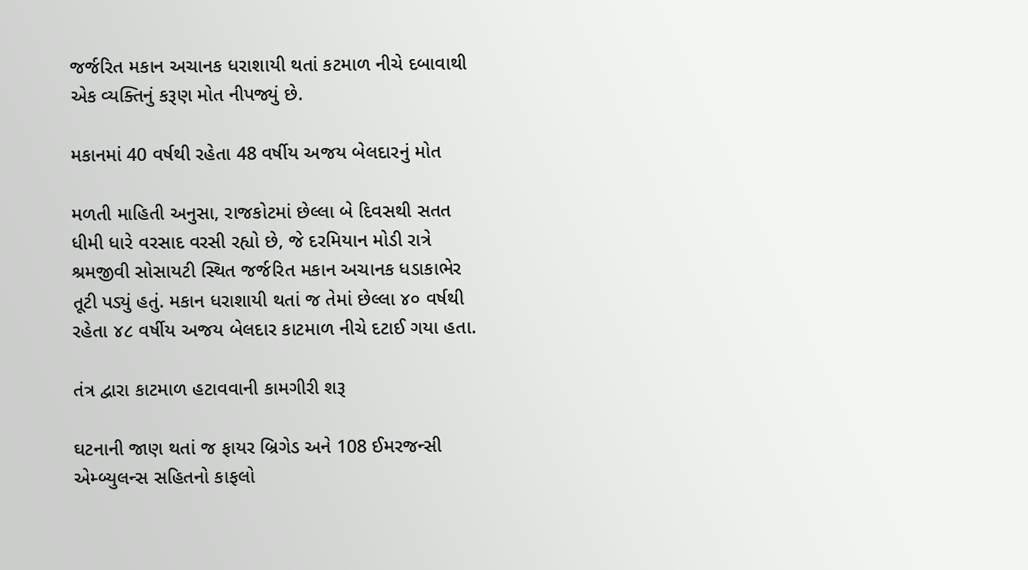જર્જરિત મકાન અચાનક ધરાશાયી થતાં કટમાળ નીચે દબાવાથી એક વ્યક્તિનું કરૂણ મોત નીપજ્યું છે.

મકાનમાં 40 વર્ષથી રહેતા 48 વર્ષીય અજય બેલદારનું મોત

મળતી માહિતી અનુસા, રાજકોટમાં છેલ્લા બે દિવસથી સતત ધીમી ધારે વરસાદ વરસી રહ્યો છે, જે દરમિયાન મોડી રાત્રે શ્રમજીવી સોસાયટી સ્થિત જર્જરિત મકાન અચાનક ધડાકાભેર તૂટી પડ્યું હતું. મકાન ધરાશાયી થતાં જ તેમાં છેલ્લા ૪૦ વર્ષથી રહેતા ૪૮ વર્ષીય અજય બેલદાર કાટમાળ નીચે દટાઈ ગયા હતા.

તંત્ર દ્વારા કાટમાળ હટાવવાની કામગીરી શરૂ

ઘટનાની જાણ થતાં જ ફાયર બ્રિગેડ અને 108 ઈમરજન્સી એમ્બ્યુલન્સ સહિતનો કાફલો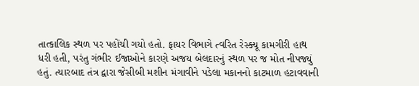તાત્કાલિક સ્થળ પર પહોંચી ગયો હતો. ફાયર વિભાગે ત્વરિત રેસ્ક્યૂ કામગીરી હાથ ધરી હતી, પરંતુ ગંભીર ઈજાઓને કારણે અજય બેલદારનું સ્થળ પર જ મોત નીપજ્યું હતું. ત્યારબાદ તંત્ર દ્વારા જેસીબી મશીન મંગાવીને પડેલા મકાનનો કાટમાળ હટાવવાની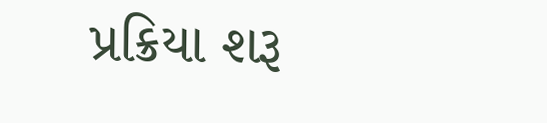પ્રક્રિયા શરૂ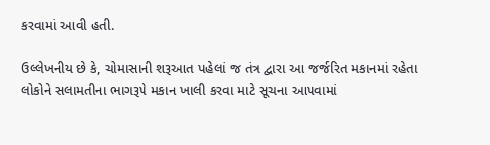કરવામાં આવી હતી.

ઉલ્લેખનીય છે કે, ચોમાસાની શરૂઆત પહેલાં જ તંત્ર દ્વારા આ જર્જરિત મકાનમાં રહેતા લોકોને સલામતીના ભાગરૂપે મકાન ખાલી કરવા માટે સૂચના આપવામાં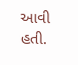આવી હતી.